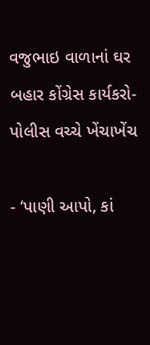વજુભાઇ વાળાનાં ઘર બહાર કોંગ્રેસ કાર્યકરો-પોલીસ વચ્ચે ખેંચાખેંચ

- ‘પાણી આપો, કાં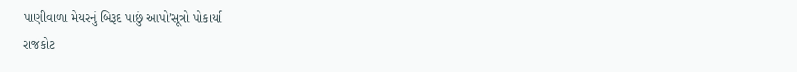પાણીવાળા મેયરનું બિરૂદ પાછું આપો’સૂત્રો પોકાર્યા
રાજકોટ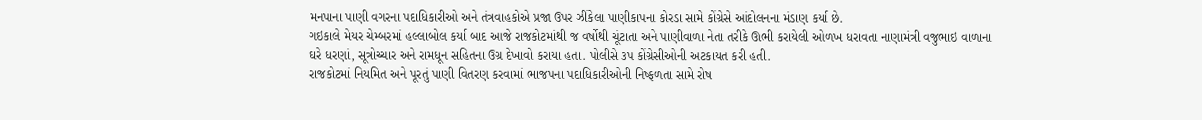મનપાના પાણી વગરના પદાધિકારીઓ અને તંત્રવાહકોએ પ્રજા ઉપર ઝીંકેલા પાણીકાપના કોરડા સામે કોંગ્રેસે આંદોલનના મંડાણ કર્યા છે.
ગઇકાલે મેયર ચેમ્બરમાં હલ્લાબોલ કર્યા બાદ આજે રાજકોટમાંથી જ વર્ષોથી ચૂંટાતા અને પાણીવાળા નેતા તરીકે ઊભી કરાયેલી ઓળખ ધરાવતા નાણામંત્રી વજુભાઇ વાળાના ઘરે ધરણાં, સૂત્રોચ્ચાર અને રામધૂન સહિતના ઉગ્ર દેખાવો કરાયા હતા. પોલીસે ૩પ કોંગ્રેસીઓની અટકાયત કરી હતી.
રાજકોટમાં નિયમિત અને પૂરતું પાણી વિતરણ કરવામાં ભાજપના પદાધિકારીઓની નિષ્ફળતા સામે રોષ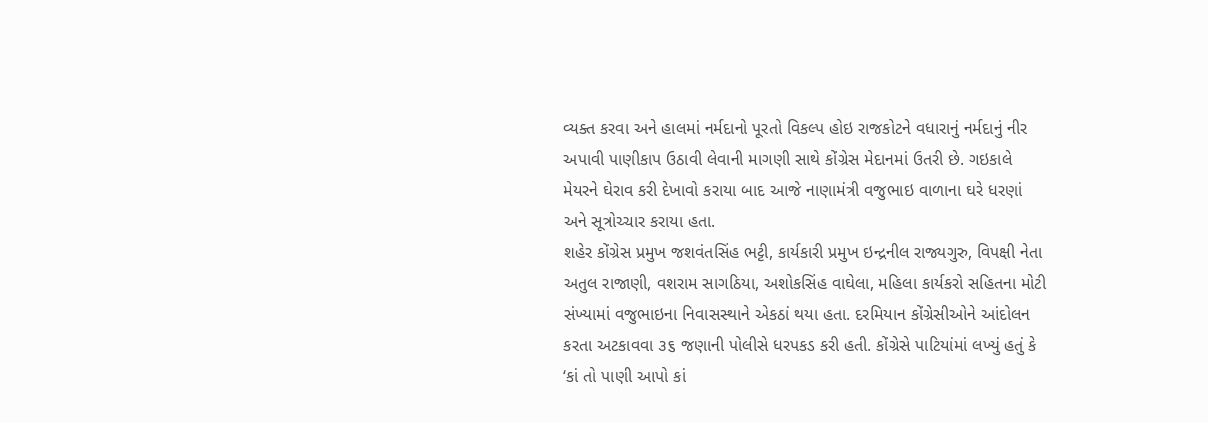વ્યક્ત કરવા અને હાલમાં નર્મદાનો પૂરતો વિકલ્પ હોઇ રાજકોટને વધારાનું નર્મદાનું નીર અપાવી પાણીકાપ ઉઠાવી લેવાની માગણી સાથે કોંગ્રેસ મેદાનમાં ઉતરી છે. ગઇકાલે મેયરને ઘેરાવ કરી દેખાવો કરાયા બાદ આજે નાણામંત્રી વજુભાઇ વાળાના ઘરે ધરણાં અને સૂત્રોચ્ચાર કરાયા હતા.
શહેર કોંગ્રેસ પ્રમુખ જશવંતસિંહ ભટ્ટી, કાર્યકારી પ્રમુખ ઇન્દ્રનીલ રાજ્યગુરુ, વિપક્ષી નેતા અતુલ રાજાણી, વશરામ સાગઠિયા, અશોકસિંહ વાઘેલા, મહિલા કાર્યકરો સહિતના મોટી સંખ્યામાં વજુભાઇના નિવાસસ્થાને એકઠાં થયા હતા. દરમિયાન કોંગ્રેસીઓને આંદોલન કરતા અટકાવવા ૩૬ જણાની પોલીસે ધરપકડ કરી હતી. કોંગ્રેસે પાટિયાંમાં લખ્યું હતું કે ‘કાં તો પાણી આપો કાં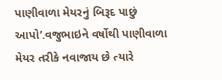પાણીવાળા મેયરનું બિરૂદ પાછું આપો’.વજુભાઇને વર્ષોથી પાણીવાળા મેયર તરીકે નવાજાય છે ત્યારે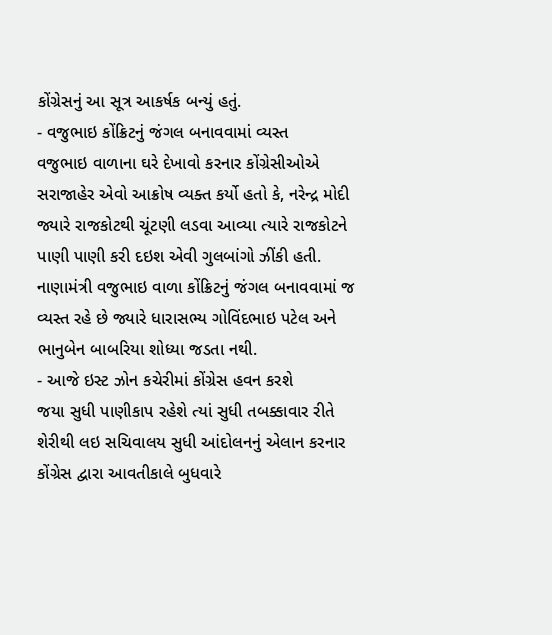કોંગ્રેસનું આ સૂત્ર આકર્ષક બન્યું હતું.
- વજુભાઇ કોંક્રિટનું જંગલ બનાવવામાં વ્યસ્ત
વજુભાઇ વાળાના ઘરે દેખાવો કરનાર કોંગ્રેસીઓએ સરાજાહેર એવો આક્રોષ વ્યક્ત કર્યો હતો કે, નરેન્દ્ર મોદી જ્યારે રાજકોટથી ચૂંટણી લડવા આવ્યા ત્યારે રાજકોટને પાણી પાણી કરી દઇશ એવી ગુલબાંગો ઝીંકી હતી. નાણામંત્રી વજુભાઇ વાળા કોંક્રિટનું જંગલ બનાવવામાં જ વ્યસ્ત રહે છે જ્યારે ધારાસભ્ય ગોવિંદભાઇ પટેલ અને ભાનુબેન બાબરિયા શોધ્યા જડતા નથી.
- આજે ઇસ્ટ ઝોન કચેરીમાં કોંગ્રેસ હવન કરશે
જયા સુધી પાણીકાપ રહેશે ત્યાં સુધી તબક્કાવાર રીતે શેરીથી લઇ સચિવાલય સુધી આંદોલનનું એલાન કરનાર કોંગ્રેસ દ્વારા આવતીકાલે બુધવારે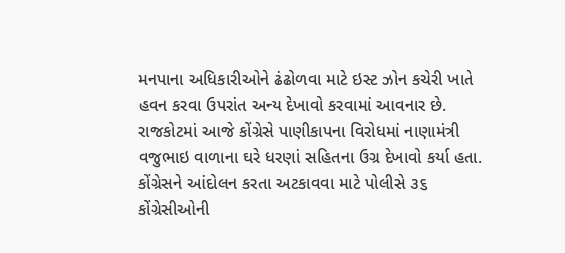મનપાના અધિકારીઓને ઢંઢોળવા માટે ઇસ્ટ ઝોન કચેરી ખાતે હવન કરવા ઉપરાંત અન્ય દેખાવો કરવામાં આવનાર છે.
રાજકોટમાં આજે કોંગ્રેસે પાણીકાપના વિરોધમાં નાણામંત્રી વજુભાઇ વાળાના ઘરે ધરણાં સહિતના ઉગ્ર દેખાવો કર્યા હતા. કોંગ્રેસને આંદોલન કરતા અટકાવવા માટે પોલીસે ૩૬ કોંગ્રેસીઓની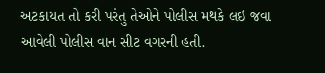અટકાયત તો કરી પરંતુ તેઓને પોલીસ મથકે લઇ જવા આવેલી પોલીસ વાન સીટ વગરની હતી.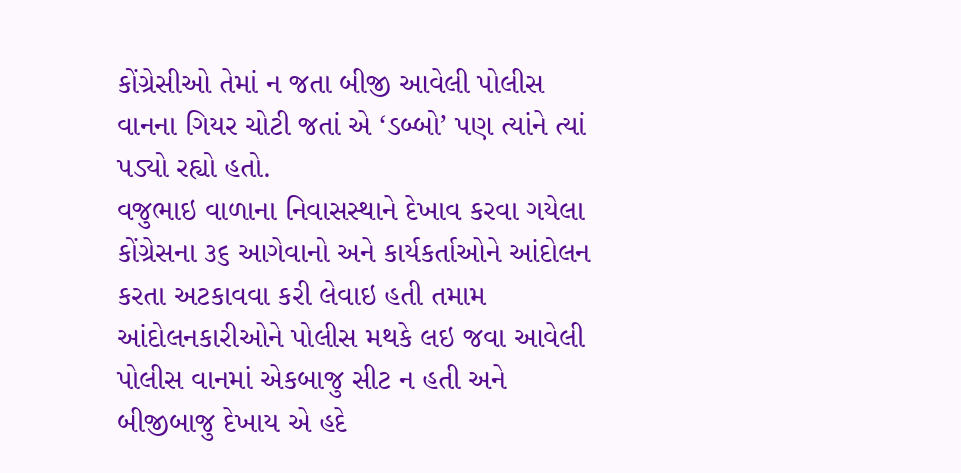કોંગ્રેસીઓ તેમાં ન જતા બીજી આવેલી પોલીસ વાનના ગિયર ચોટી જતાં એ ‘ડબ્બો’ પણ ત્યાંને ત્યાં પડ્યો રહ્યો હતો.
વજુભાઇ વાળાના નિવાસસ્થાને દેખાવ કરવા ગયેલા કોંગ્રેસના ૩૬ આગેવાનો અને કાર્યકર્તાઓને આંદોલન કરતા અટકાવવા કરી લેવાઇ હતી તમામ આંદોલનકારીઓને પોલીસ મથકે લઇ જવા આવેલી પોલીસ વાનમાં એકબાજુ સીટ ન હતી અને બીજીબાજુ દેખાય એ હદે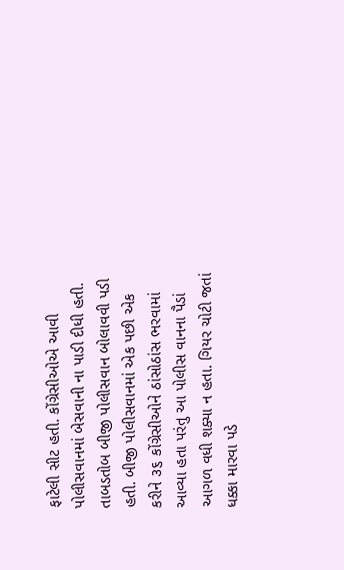ફાટેલી સીટ હતી. કોંગ્રેસીઓએ આવી પોલીસવાનમાં બેસવાની ના પાડી દીધી હતી.
તાબડતોબ બીજી પોલીસવાન બોલાવવી પડી હતી. બીજી પોલીસવાનમાં એક પછી એક કરીને ૩૬ કોંગ્રેસીઓને ઠાંસોઠાંસ ભરવામાં આવ્યા હતા પરંતુ આ પોલીસ વાનના પૈડાં આગળ વધી શક્યા ન હતા. ગિયર ચોટી જતાં ધક્કા મારવા પડે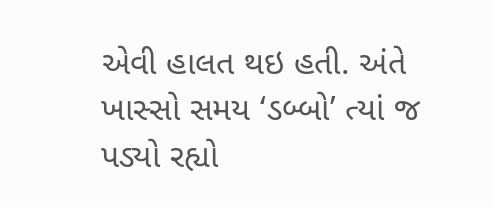એવી હાલત થઇ હતી. અંતે ખાસ્સો સમય ‘ડબ્બો’ ત્યાં જ પડ્યો રહ્યો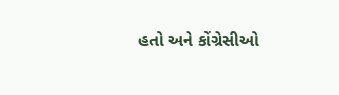હતો અને કોંગ્રેસીઓ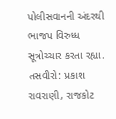પોલીસવાનની અંદરથી ભાજપ વિરુધ્ધ સૂત્રોચ્ચાર કરતા રહ્યા.
તસવીરો: પ્રકાશ રાવરાણી, રાજકોટ